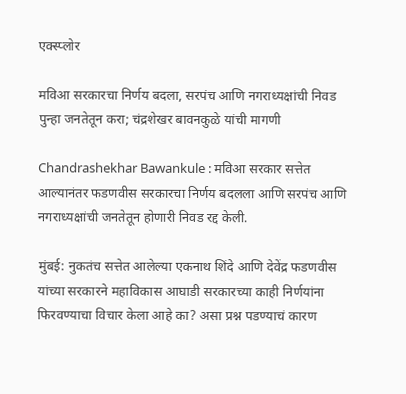एक्स्प्लोर

मविआ सरकारचा निर्णय बदला, सरपंच आणि नगराध्यक्षांची निवड पुन्हा जनतेतून करा; चंद्रशेखर बावनकुळे यांची मागणी

Chandrashekhar Bawankule : मविआ सरकार सत्तेत आल्यानंतर फडणवीस सरकारचा निर्णय बदलला आणि सरपंच आणि नगराध्यक्षांची जनतेतून होणारी निवड रद्द केली.

मुंबई: नुकतंच सत्तेत आलेल्या एकनाथ शिंदे आणि देवेंद्र फडणवीस यांच्या सरकारने महाविकास आघाडी सरकारच्या काही निर्णयांना फिरवण्याचा विचार केला आहे का? असा प्रश्न पडण्याचं कारण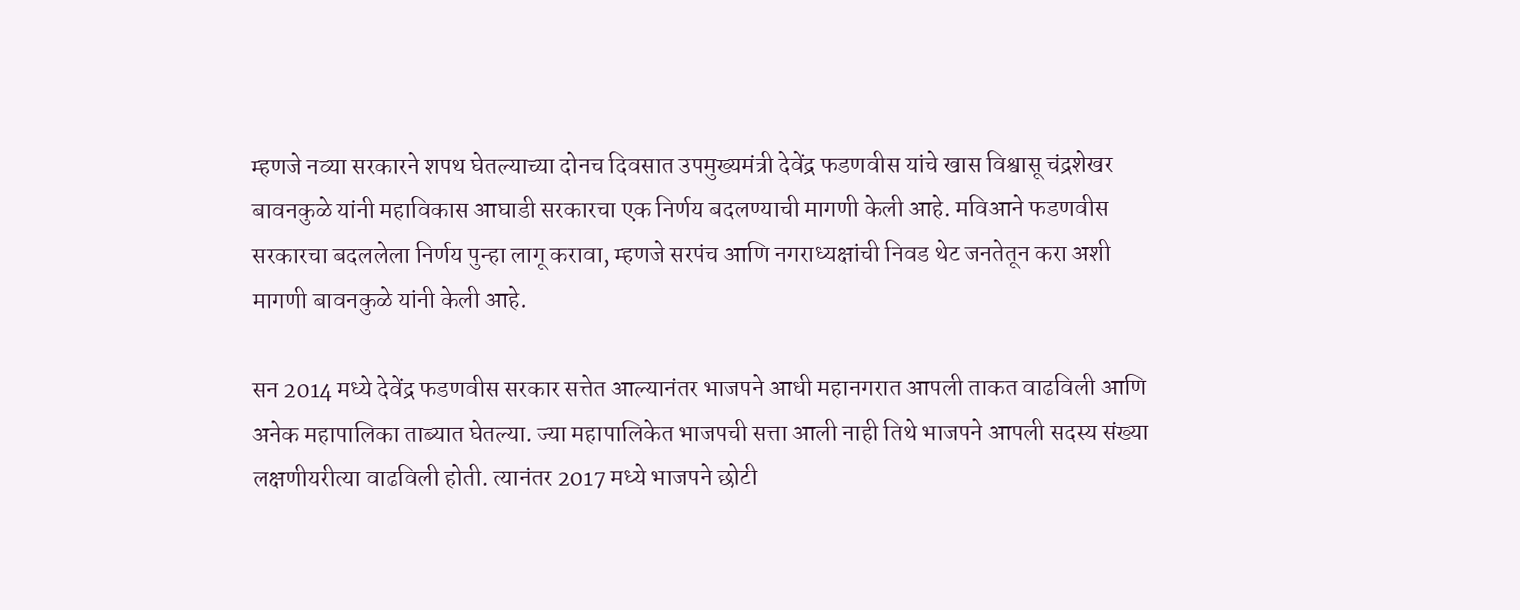म्हणजे नव्या सरकारने शपथ घेतल्याच्या दोनच दिवसात उपमुख्यमंत्री देवेंद्र फडणवीस यांचे खास विश्वासू चंद्रशेखर बावनकुळे यांनी महाविकास आघाडी सरकारचा एक निर्णय बदलण्याची मागणी केली आहे. मविआने फडणवीस सरकारचा बदललेला निर्णय पुन्हा लागू करावा, म्हणजे सरपंच आणि नगराध्यक्षांची निवड थेट जनतेतून करा अशी मागणी बावनकुळे यांनी केली आहे.

सन 2014 मध्ये देवेंद्र फडणवीस सरकार सत्तेत आल्यानंतर भाजपने आधी महानगरात आपली ताकत वाढविली आणि अनेक महापालिका ताब्यात घेतल्या. ज्या महापालिकेत भाजपची सत्ता आली नाही तिथे भाजपने आपली सदस्य संख्या लक्षणीयरीत्या वाढविली होती. त्यानंतर 2017 मध्ये भाजपने छोटी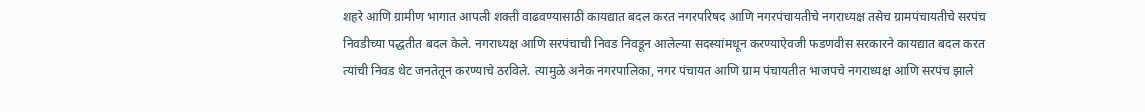शहरे आणि ग्रामीण भागात आपली शक्ती वाढवण्यासाठी कायद्यात बदल करत नगरपरिषद आणि नगरपंचायतीचे नगराध्यक्ष तसेच ग्रामपंचायतीचे सरपंच निवडीच्या पद्धतीत बदल केले. नगराध्यक्ष आणि सरपंचाची निवड निवडून आलेल्या सदस्यांमधून करण्याऐवजी फडणवीस सरकारने कायद्यात बदल करत त्यांची निवड थेट जनतेतून करण्याचे ठरविले. त्यामुळे अनेक नगरपालिका, नगर पंचायत आणि ग्राम पंचायतीत भाजपचे नगराध्यक्ष आणि सरपंच झाले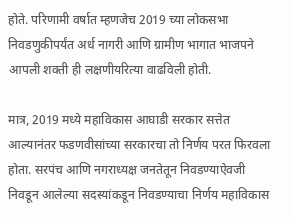होते. परिणामी वर्षात म्हणजेच 2019 च्या लोकसभा निवडणुकीपर्यंत अर्ध नागरी आणि ग्रामीण भागात भाजपने आपली शक्ती ही लक्षणीयरित्या वाढविली होती.

मात्र, 2019 मध्ये महाविकास आघाडी सरकार सत्तेत आल्यानंतर फडणवीसांच्या सरकारचा तो निर्णय परत फिरवला होता. सरपंच आणि नगराध्यक्ष जनतेतून निवडण्याऐवजी निवडून आलेल्या सदस्यांकडून निवडण्याचा निर्णय महाविकास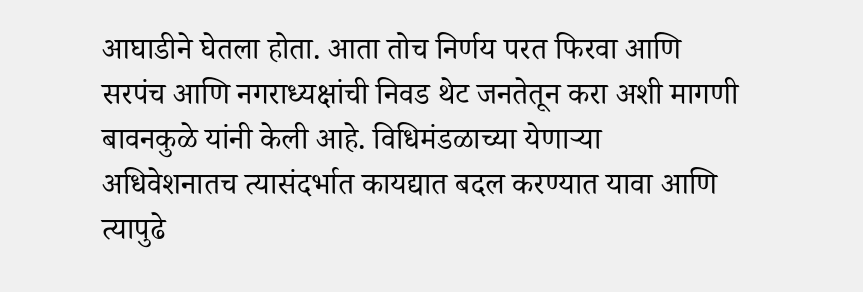आघाडीने घेतला होता. आता तोच निर्णय परत फिरवा आणि सरपंच आणि नगराध्यक्षांची निवड थेट जनतेतून करा अशी मागणी बावनकुळे यांनी केली आहे. विधिमंडळाच्या येणाऱ्या अधिवेशनातच त्यासंदर्भात कायद्यात बदल करण्यात यावा आणि त्यापुढे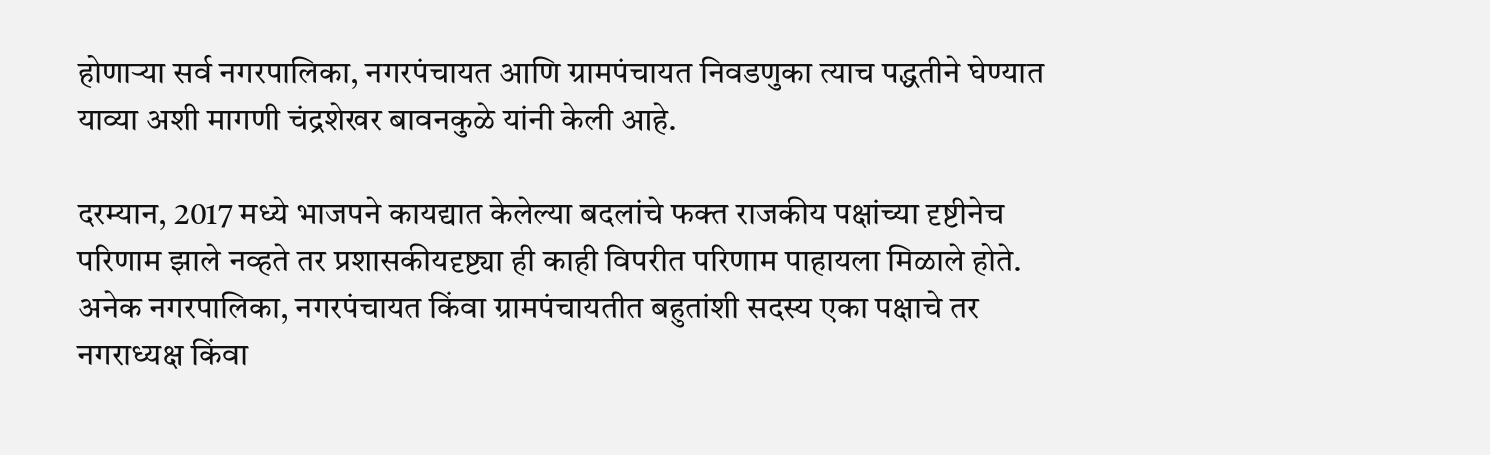होणाऱ्या सर्व नगरपालिका, नगरपंचायत आणि ग्रामपंचायत निवडणुका त्याच पद्धतीने घेण्यात याव्या अशी मागणी चंद्रशेखर बावनकुळे यांनी केली आहे.

दरम्यान, 2017 मध्ये भाजपने कायद्यात केलेल्या बदलांचे फक्त राजकीय पक्षांच्या दृष्टीनेच परिणाम झाले नव्हते तर प्रशासकीयदृष्ट्या ही काही विपरीत परिणाम पाहायला मिळाले होते. अनेक नगरपालिका, नगरपंचायत किंवा ग्रामपंचायतीत बहुतांशी सदस्य एका पक्षाचे तर नगराध्यक्ष किंवा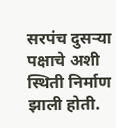सरपंच दुसऱ्या पक्षाचे अशी स्थिती निर्माण झाली होती.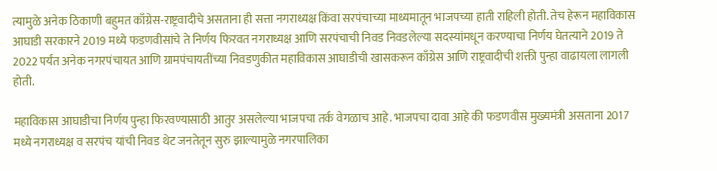त्यामुळे अनेक ठिकाणी बहुमत काँग्रेस-राष्ट्रवादीचे असताना ही सत्ता नगराध्यक्ष किंवा सरपंचाच्या माध्यमातून भाजपच्या हाती राहिली होती. तेच हेरून महाविकास आघाडी सरकारने 2019 मध्ये फडणवीसांचे ते निर्णय फिरवत नगराध्यक्ष आणि सरपंचाची निवड निवडलेल्या सदस्यांमधून करण्याचा निर्णय घेतत्याने 2019 ते 2022 पर्यंत अनेक नगरपंचायत आणि ग्रामपंचायतींच्या निवडणुकीत महाविकास आघाडीची खासकरून काँग्रेस आणि राष्ट्रवादीची शक्ती पुन्हा वाढायला लागली होती.

महाविकास आघाडीचा निर्णय पुन्हा फिरवण्यासाठी आतुर असलेल्या भाजपचा तर्क वेगळाच आहे. भाजपचा दावा आहे की फडणवीस मुख्यमंत्री असताना 2017 मध्ये नगराध्यक्ष व सरपंच यांची निवड थेट जनतेतून सुरु झाल्यामुळे नगरपालिका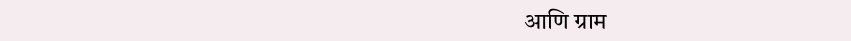आणि ग्राम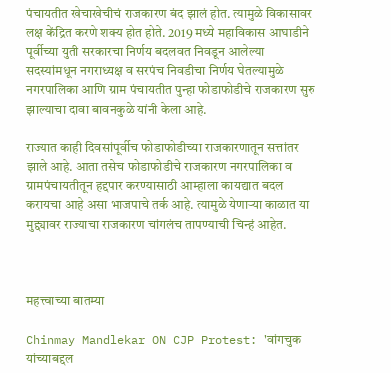पंचायतीत खेचाखेचीचं राजकारण बंद झालं होत. त्यामुळे विकासावर लक्ष केंद्रित करणे शक्य होत होते. 2019 मध्ये महाविकास आघाडीने पूर्वीच्या युती सरकारचा निर्णय बदलवत निवडून आलेल्या सदस्यांमधून नगराध्यक्ष व सरपंच निवडीचा निर्णय घेतल्यामुळे नगरपालिका आणि ग्राम पंचायतीत पुन्हा फोडाफोडीचे राजकारण सुरु झाल्याचा दावा बावनकुळे यांनी केला आहे.

राज्यात काही दिवसांपूर्वीच फोडाफोडीच्या राजकारणातून सत्तांतर झाले आहे. आता तसेच फोडाफोडीचे राजकारण नगरपालिका व ग्रामपंचायतीतून हद्दपार करण्यासाठी आम्हाला कायद्यात बदल करायचा आहे असा भाजपाचे तर्क आहे. त्यामुळे येणाऱ्या काळात या मुद्द्यावर राज्याचा राजकारण चांगलंच तापण्याची चिन्हं आहेत.



महत्त्वाच्या बातम्या

Chinmay Mandlekar ON CJP Protest: 'वांगचुक यांच्याबद्दल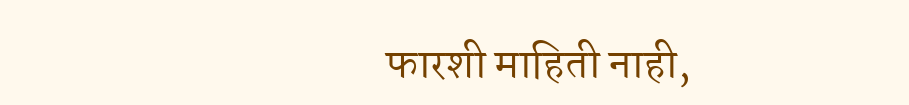फारशी माहिती नाही,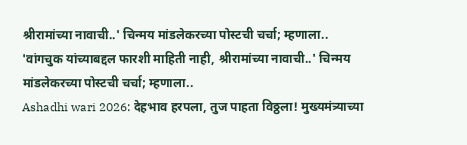श्रीरामांच्या नावाची..' चिन्मय मांडलेकरच्या पोस्टची चर्चा; म्हणाला..
'वांगचुक यांच्याबद्दल फारशी माहिती नाही, श्रीरामांच्या नावाची..' चिन्मय मांडलेकरच्या पोस्टची चर्चा; म्हणाला..
Ashadhi wari 2026: देहभाव हरपला, तुज पाहता विठ्ठला! मुख्यमंत्र्याच्या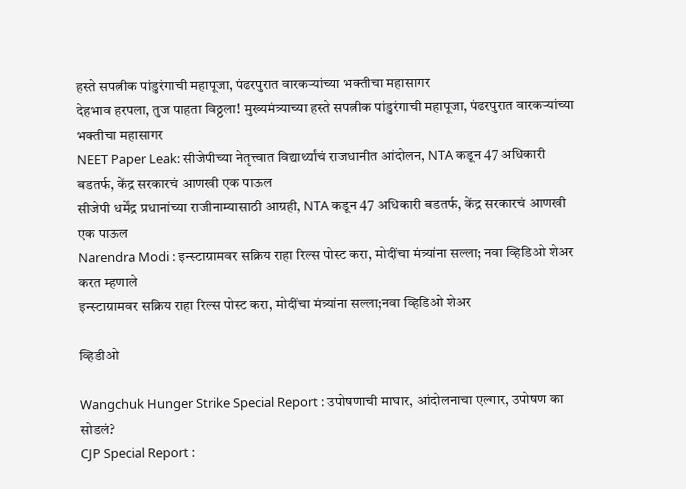हस्ते सपत्नीक पांडुरंगाची महापूजा, पंढरपुरात वारकऱ्यांच्या भक्तीचा महासागर
देहभाव हरपला, तुज पाहता विठ्ठला! मुख्यमंत्र्याच्या हस्ते सपत्नीक पांडुरंगाची महापूजा, पंढरपुरात वारकऱ्यांच्या भक्तीचा महासागर
NEET Paper Leak: सीजेपीच्या नेतृत्त्वात विद्यार्थ्यांचं राजधानीत आंदोलन, NTA कडून 47 अधिकारी बडतर्फ, केंद्र सरकारचं आणखी एक पाऊल
सीजेपी धर्मेंद्र प्रधानांच्या राजीनाम्यासाठी आग्रही, NTA कडून 47 अधिकारी बडतर्फ, केंद्र सरकारचं आणखी एक पाऊल
Narendra Modi : इन्स्टाग्रामवर सक्रिय राहा रिल्स पोस्ट करा, मोदींचा मंत्र्यांना सल्ला; नवा व्हिडिओ शेअर करत म्हणाले
इन्स्टाग्रामवर सक्रिय राहा रिल्स पोस्ट करा, मोदींचा मंत्र्यांना सल्ला;नवा व्हिडिओ शेअर

व्हिडीओ

Wangchuk Hunger Strike Special Report : उपोषणाची माघार, आंदोलनाचा एल्गार, उपोषण का सोडलं?
CJP Special Report :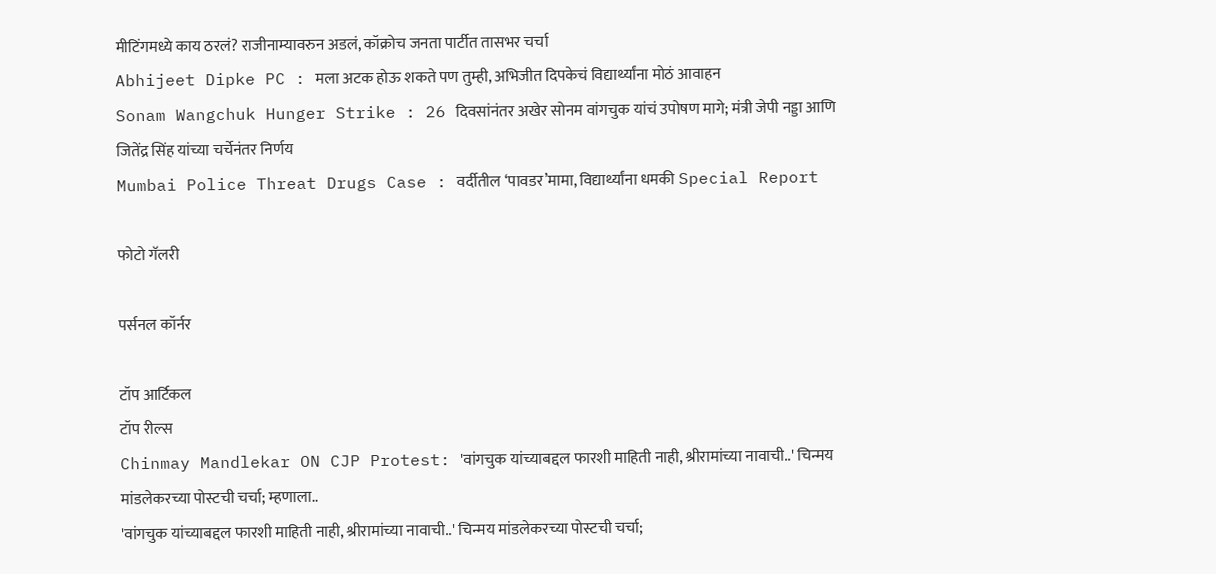मीटिंगमध्ये काय ठरलं? राजीनाम्यावरुन अडलं, कॉक्रोच जनता पार्टीत तासभर चर्चा
Abhijeet Dipke PC : मला अटक होऊ शकते पण तुम्ही, अभिजीत दिपकेचं विद्यार्थ्यांना मोठं आवाहन
Sonam Wangchuk Hunger Strike : 26 दिवसांनंतर अखेर सोनम वांगचुक यांचं उपोषण मागे; मंत्री जेपी नड्डा आणि जितेंद्र सिंह यांच्या चर्चेनंतर निर्णय
Mumbai Police Threat Drugs Case : वर्दीतील ‘पावडर’मामा, विद्यार्थ्यांना धमकी Special Report

फोटो गॅलरी

पर्सनल कॉर्नर

टॉप आर्टिकल
टॉप रील्स
Chinmay Mandlekar ON CJP Protest: 'वांगचुक यांच्याबद्दल फारशी माहिती नाही, श्रीरामांच्या नावाची..' चिन्मय मांडलेकरच्या पोस्टची चर्चा; म्हणाला..
'वांगचुक यांच्याबद्दल फारशी माहिती नाही, श्रीरामांच्या नावाची..' चिन्मय मांडलेकरच्या पोस्टची चर्चा;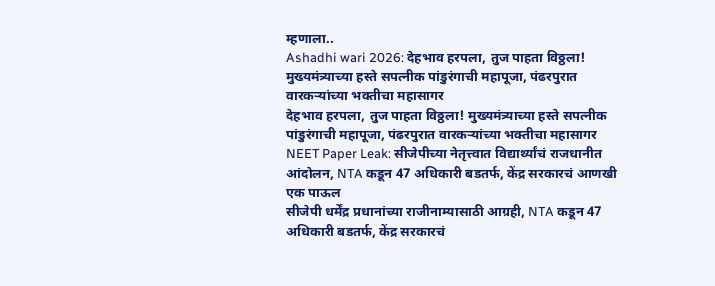म्हणाला..
Ashadhi wari 2026: देहभाव हरपला, तुज पाहता विठ्ठला! मुख्यमंत्र्याच्या हस्ते सपत्नीक पांडुरंगाची महापूजा, पंढरपुरात वारकऱ्यांच्या भक्तीचा महासागर
देहभाव हरपला, तुज पाहता विठ्ठला! मुख्यमंत्र्याच्या हस्ते सपत्नीक पांडुरंगाची महापूजा, पंढरपुरात वारकऱ्यांच्या भक्तीचा महासागर
NEET Paper Leak: सीजेपीच्या नेतृत्त्वात विद्यार्थ्यांचं राजधानीत आंदोलन, NTA कडून 47 अधिकारी बडतर्फ, केंद्र सरकारचं आणखी एक पाऊल
सीजेपी धर्मेंद्र प्रधानांच्या राजीनाम्यासाठी आग्रही, NTA कडून 47 अधिकारी बडतर्फ, केंद्र सरकारचं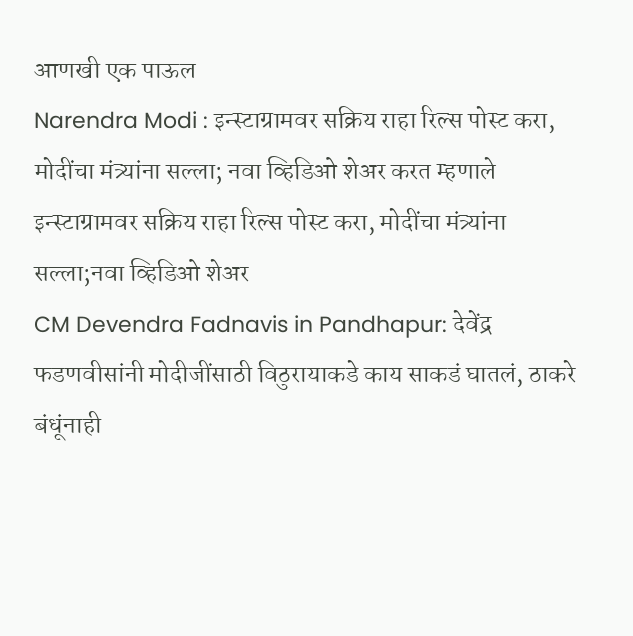आणखी एक पाऊल
Narendra Modi : इन्स्टाग्रामवर सक्रिय राहा रिल्स पोस्ट करा, मोदींचा मंत्र्यांना सल्ला; नवा व्हिडिओ शेअर करत म्हणाले
इन्स्टाग्रामवर सक्रिय राहा रिल्स पोस्ट करा, मोदींचा मंत्र्यांना सल्ला;नवा व्हिडिओ शेअर
CM Devendra Fadnavis in Pandhapur: देवेंद्र फडणवीसांनी मोदीजींसाठी विठुरायाकडे काय साकडं घातलं, ठाकरे बंधूंनाही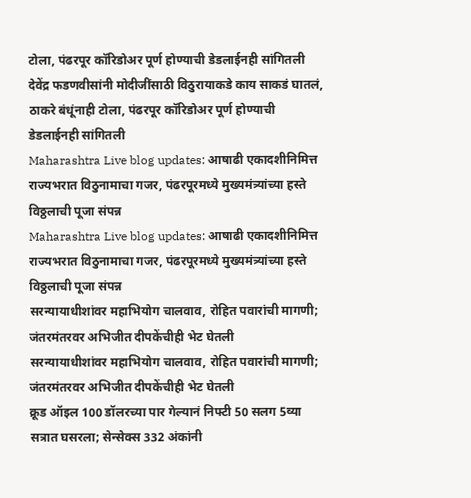टोला, पंढरपूर कॉरिडोअर पूर्ण होण्याची डेडलाईनही सांगितली
देवेंद्र फडणवीसांनी मोदीजींसाठी विठुरायाकडे काय साकडं घातलं, ठाकरे बंधूंनाही टोला, पंढरपूर कॉरिडोअर पूर्ण होण्याची डेडलाईनही सांगितली
Maharashtra Live blog updates: आषाढी एकादशीनिमित्त राज्यभरात विठुनामाचा गजर, पंढरपूरमध्ये मुख्यमंत्र्यांच्या हस्ते विठ्ठलाची पूजा संपन्न
Maharashtra Live blog updates: आषाढी एकादशीनिमित्त राज्यभरात विठुनामाचा गजर, पंढरपूरमध्ये मुख्यमंत्र्यांच्या हस्ते विठ्ठलाची पूजा संपन्न
सरन्यायाधीशांवर महाभियोग चालवाव, रोहित पवारांची मागणी; जंतरमंतरवर अभिजीत दीपकेंचीही भेट घेतली
सरन्यायाधीशांवर महाभियोग चालवाव, रोहित पवारांची मागणी; जंतरमंतरवर अभिजीत दीपकेंचीही भेट घेतली
क्रूड ऑइल 100 डॉलरच्या पार गेल्यानं निफ्टी 50 सलग 5व्या सत्रात घसरला; सेन्सेक्स 332 अंकांनी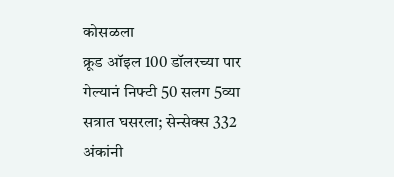कोसळला
क्रूड ऑइल 100 डॉलरच्या पार गेल्यानं निफ्टी 50 सलग 5व्या सत्रात घसरला; सेन्सेक्स 332 अंकांनी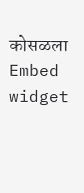कोसळला
Embed widget